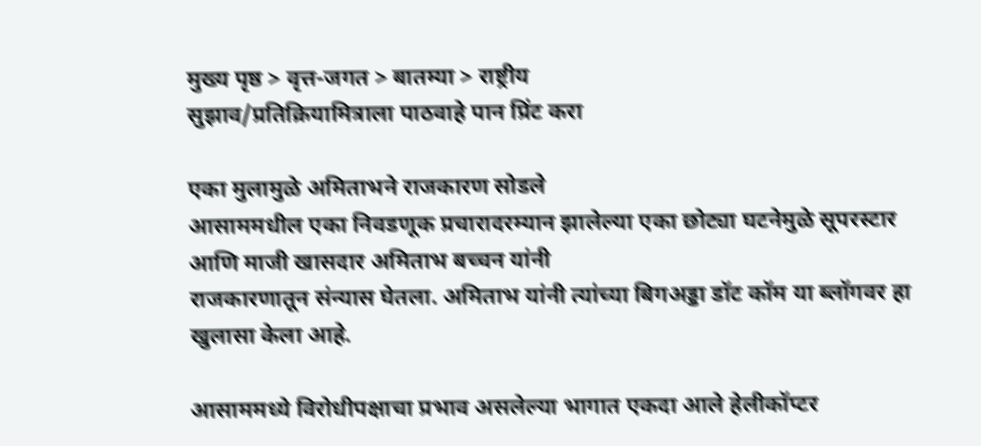मुख्य पृष्ठ > वृत्त-जगत > बातम्या > राष्ट्रीय
सुझाव/प्रतिक्रियामित्राला पाठवाहे पान प्रिंट करा

एका मुलामुळे अमिताभने राजकारण सोडले
आसाममधील एका निवडणूक प्रचारादरम्यान झालेल्या एका छोट्या घटनेमुळे सूपरस्टार आणि माजी खासदार अमिताभ बच्चन यांनी
राजकारणातून संन्यास घेतला. अमिताभ यांनी त्यांच्या बिगअड्डा डॉट कॉम या ब्लॉगवर हा खुलासा केला आहे.

आसाममध्ये विरोधीपक्षाचा प्रभाव असलेल्या भागात एकदा आले हेलीकॉप्टर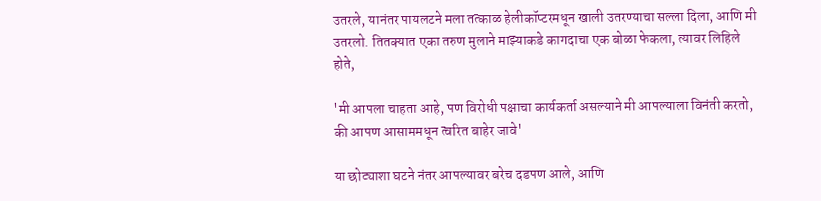उतरले, यानंतर पायलटने मला तत्काळ हेलीकॉप्टरमधून खाली उतरण्याचा सल्ला दिला, आणि मी उतरलो. तितक्यात एका तरुण मुलाने माझ्याकडे कागदाचा एक बोळा फेकला, त्यावर लिहिले होते,

'मी आपला चाहता आहे, पण विरोधी पक्षाचा कार्यकर्ता असल्याने मी आपल्याला विनंती करतो, की आपण आसाममधून त्वरित बाहेर जावे'

या छोट्याशा घटने नंतर आपल्यावर बरेच दडपण आले, आणि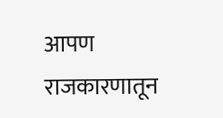आपण राजकारणातून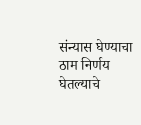संन्यास घेण्याचा ठाम निर्णय घेतल्याचे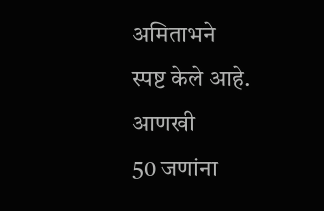अमिताभने
स्पष्ट केले आहे.
आणखी
50 जणांना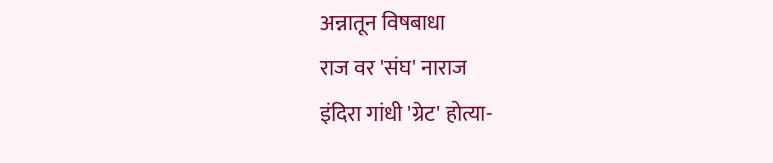अन्नातून विषबाधा
राज वर 'संघ' नाराज
इंदिरा गांधी 'ग्रेट' होत्या-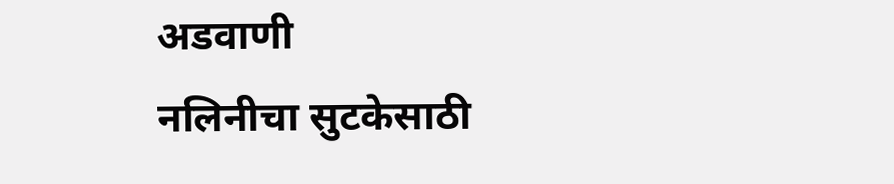अडवाणी
नलिनीचा सुटकेसाठी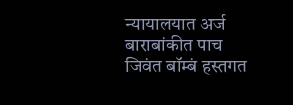न्यायालयात अर्ज
बाराबांकीत पाच जिवंत बॉम्बं हस्तगत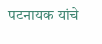पटनायक यांचे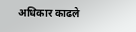अधिकार काढले